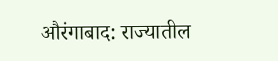औरंगाबाद: राज्यातील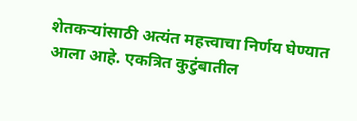शेतकऱ्यांसाठी अत्यंत महत्त्वाचा निर्णय घेण्यात आला आहे. एकत्रित कुटुंबातील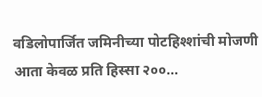वडिलोपार्जित जमिनीच्या पोटहिश्शांची मोजणी आता केवळ प्रति हिस्सा २००…